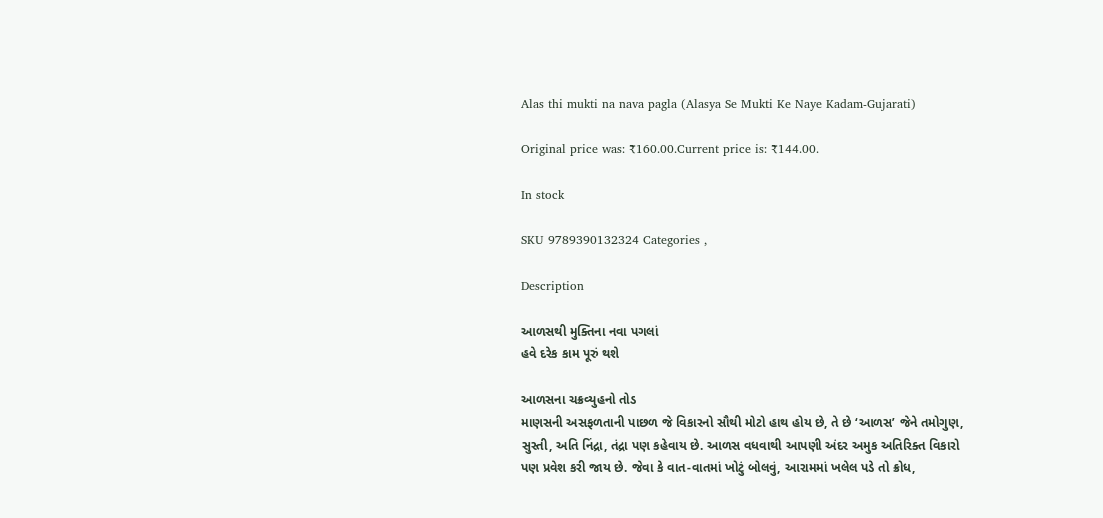Alas thi mukti na nava pagla (Alasya Se Mukti Ke Naye Kadam-Gujarati)

Original price was: ₹160.00.Current price is: ₹144.00.

In stock

SKU 9789390132324 Categories ,

Description

આળસથી મુક્તિના નવા પગલાં
હવે દરેક કામ પૂરું થશે

આળસના ચક્રવ્યુહનો તોડ
માણસની અસફળતાની પાછળ જે વિકારનો સૌથી મોટો હાથ હોય છે, તે છે ‘આળસ’ જેને તમોગુણ, સુસ્તી, અતિ નિંદ્રા, તંદ્રા પણ કહેવાય છે. આળસ વધવાથી આપણી અંદર અમુક અતિરિક્ત વિકારો પણ પ્રવેશ કરી જાય છે. જેવા કે વાત-વાતમાં ખોટું બોલવું, આરામમાં ખલેલ પડે તો ક્રોધ,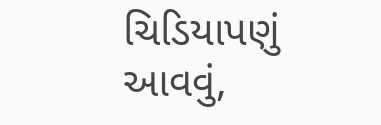ચિડિયાપણું આવવું,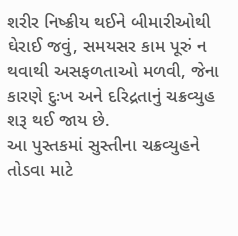શરીર નિષ્ક્રીય થઈને બીમારીઓથી ઘેરાઈ જવું, સમયસર કામ પૂરું ન થવાથી અસફળતાઓ મળવી, જેના કારણે દુઃખ અને દરિદ્રતાનું ચક્રવ્યુહ શરૂ થઈ જાય છે.
આ પુસ્તકમાં સુસ્તીના ચક્રવ્યુહને તોડવા માટે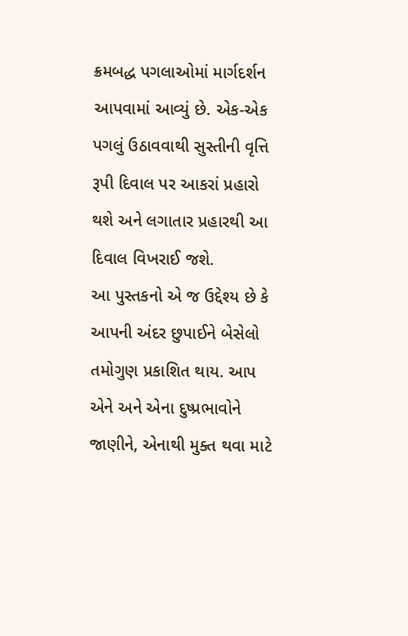ક્રમબદ્ધ પગલાઓમાં માર્ગદર્શન આપવામાં આવ્યું છે. એક-એક પગલું ઉઠાવવાથી સુસ્તીની વૃત્તિ રૂપી દિવાલ પર આકરાં પ્રહારો થશે અને લગાતાર પ્રહારથી આ દિવાલ વિખરાઈ જશે.
આ પુસ્તકનો એ જ ઉદ્દેશ્ય છે કે આપની અંદર છુપાઈને બેસેલો તમોગુણ પ્રકાશિત થાય. આપ એને અને એના દુષ્પ્રભાવોને જાણીને, એનાથી મુક્ત થવા માટે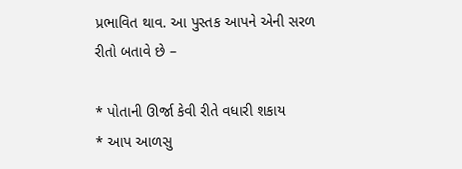પ્રભાવિત થાવ. આ પુસ્તક આપને એની સરળ રીતો બતાવે છે –

* પોતાની ઊર્જા કેવી રીતે વધારી શકાય
* આપ આળસુ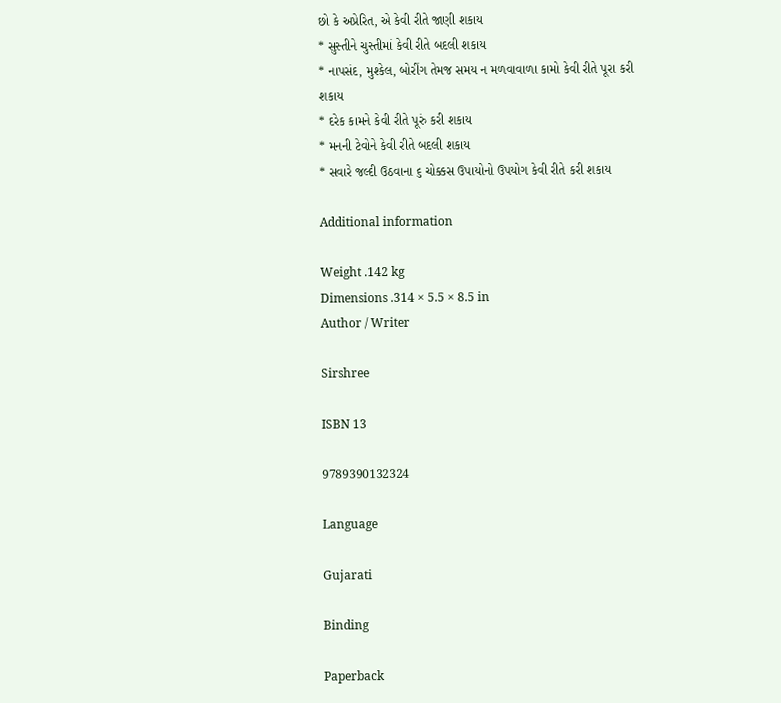છો કે અપ્રેરિત, એ કેવી રીતે જાણી શકાય
* સુસ્તીને ચુસ્તીમાં કેવી રીતે બદલી શકાય
* નાપસંદ, મુશ્કેલ, બોરીંગ તેમજ સમય ન મળવાવાળા કામો કેવી રીતે પૂરા કરી શકાય
* દરેક કામને કેવી રીતે પૂરું કરી શકાય
* મનની ટેવોને કેવી રીતે બદલી શકાય
* સવારે જલ્દી ઉઠવાના ૬ ચોક્કસ ઉપાયોનો ઉપયોગ કેવી રીતે કરી શકાય

Additional information

Weight .142 kg
Dimensions .314 × 5.5 × 8.5 in
Author / Writer

Sirshree

ISBN 13

9789390132324

Language

Gujarati

Binding

Paperback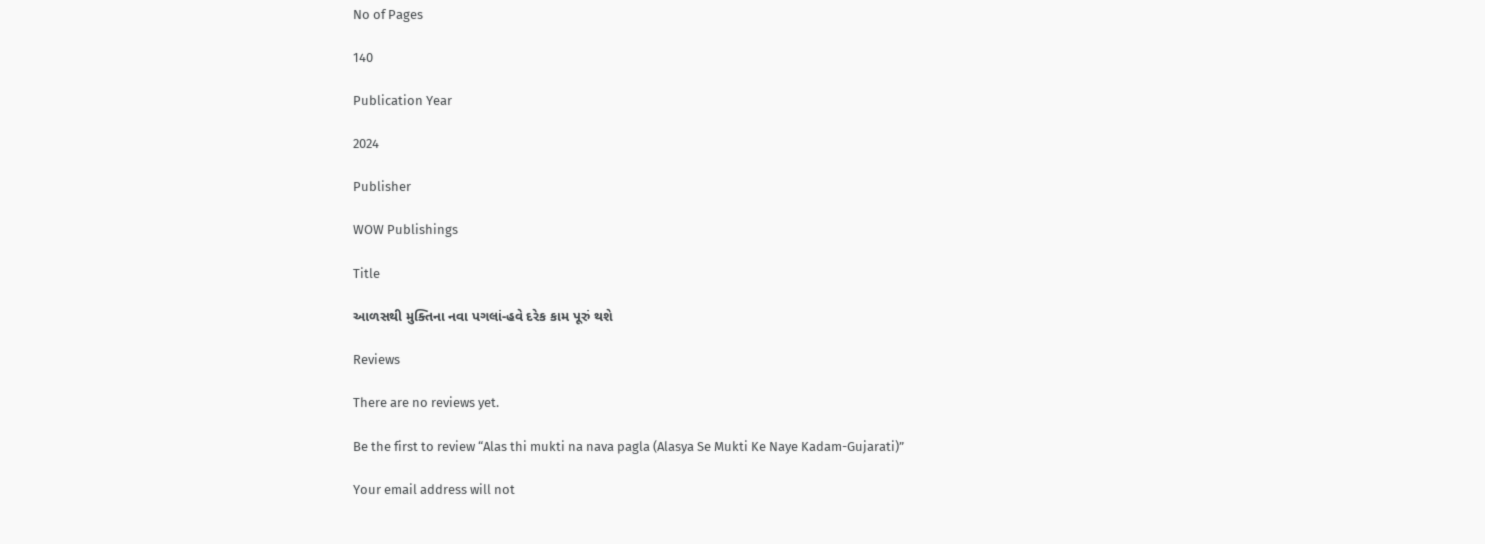No of Pages

140

Publication Year

2024

Publisher

WOW Publishings

Title

આળસથી મુક્તિના નવા પગલાં-હવે દરેક કામ પૂરું થશે

Reviews

There are no reviews yet.

Be the first to review “Alas thi mukti na nava pagla (Alasya Se Mukti Ke Naye Kadam-Gujarati)”

Your email address will not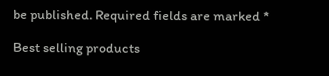be published. Required fields are marked *

Best selling products